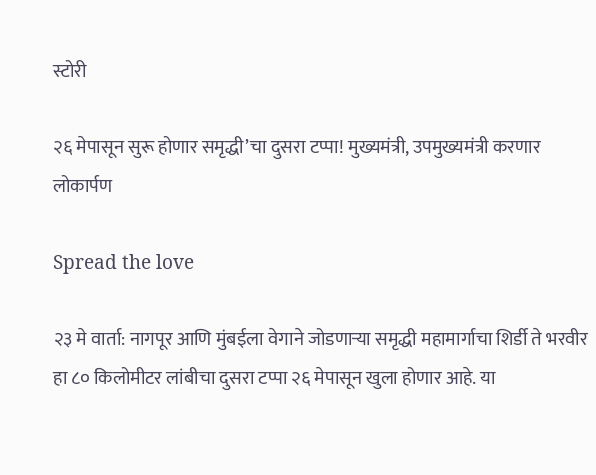स्टोरी

२६ मेपासून सुरू होणार समृद्धी’चा दुसरा टप्पा! मुख्यमंत्री, उपमुख्यमंत्री करणार लोकार्पण

Spread the love

२३ मे वार्ता: नागपूर आणि मुंबईला वेगाने जोडणाऱ्या समृद्धी महामार्गाचा शिर्डी ते भरवीर हा ८० किलोमीटर लांबीचा दुसरा टप्पा २६ मेपासून खुला होणार आहे. या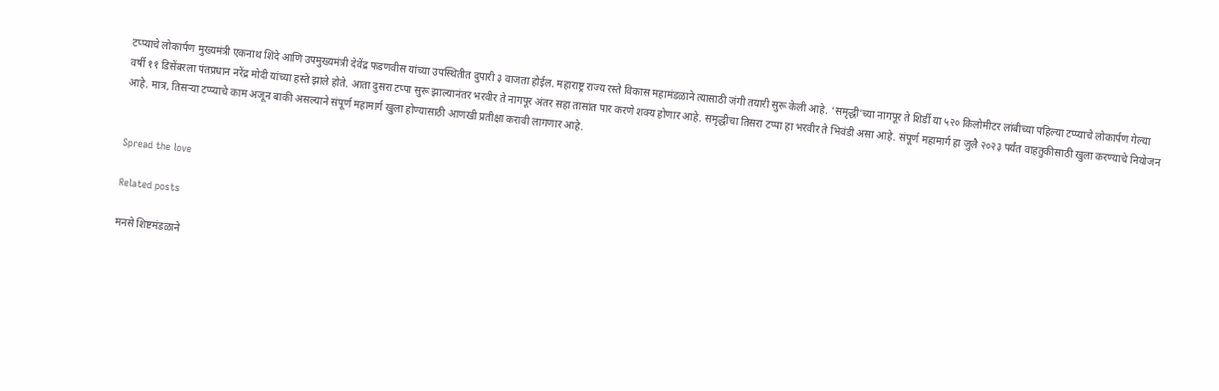टप्प्याचे लोकार्पण मुख्यमंत्री एकनाथ शिंदे आणि उपमुख्यमंत्री देवेंद्र फडणवीस यांच्या उपस्थितीत दुपारी ३ वाजता होईल. महाराष्ट्र राज्य रस्ते विकास महामंडळाने त्यासाठी जंगी तयारी सुरू केली आहे. ‘समृद्धी’च्या नागपूर ते शिर्डी या ५२० किलोमीटर लांबीच्या पहिल्या टप्प्याचे लोकार्पण गेल्या वर्षी ११ डिसेंबरला पंतप्रधान नरेंद्र मोदी यांच्या हस्ते झाले होते. आता दुसरा टप्पा सुरू झाल्यानंतर भरवीर ते नागपूर अंतर सहा तासांत पार करणे शक्य होणार आहे. समृद्धीचा तिसरा टप्पा हा भरवीर ते भिवंडी असा आहे. संपूर्ण महामार्ग हा जुलै २०२३ पर्यंत वाहतुकीसाठी खुला करण्याचे नियोजन आहे. मात्र, तिसऱ्या टप्प्याचे काम अजून बाकी असल्याने संपूर्ण महामार्ग खुला होण्यासाठी आणखी प्रतीक्षा करावी लागणार आहे.


Spread the love

Related posts

मनसे शिष्टमंडळाने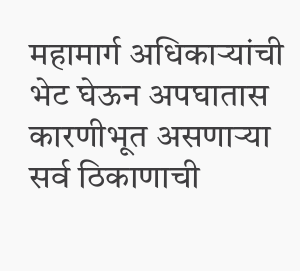महामार्ग अधिकाऱ्यांची भेट घेऊन अपघातास कारणीभूत असणाऱ्या सर्व ठिकाणाची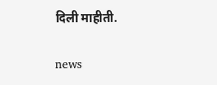दिली माहीती.

news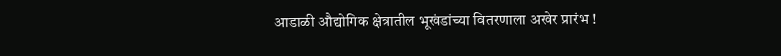आडाळी औद्योगिक क्षेत्रातील भूखंडांच्या वितरणाला अखेर प्रारंभ !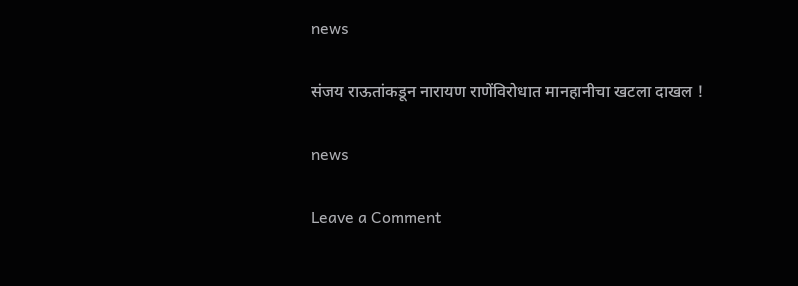news

संजय राऊतांकडून नारायण राणेंविरोधात मानहानीचा खटला दाखल !

news

Leave a Comment